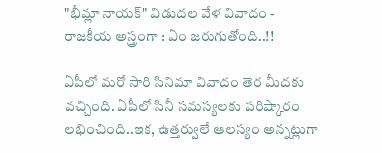"భీమ్లా నాయక్" విడుదల వేళ వివాదం - రాజకీయ అస్త్రంగా : ఏం జరుగుతోంది..!!

ఏపీలో మరో సారి సినిమా వివాదం తెర మీదకు వచ్చింది. ఏపీలో సినీ సమస్యలకు పరిష్కారం లభించింది..ఇక, ఉత్తర్వులే ఆలస్యం అన్నట్లుగా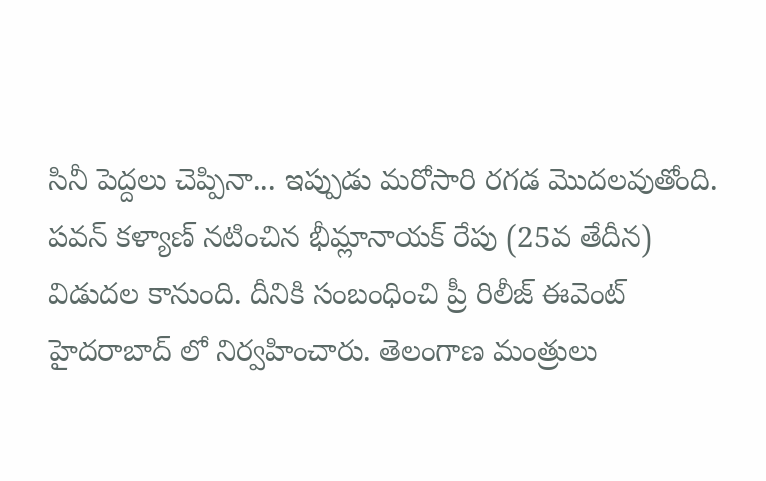సినీ పెద్దలు చెప్పినా... ఇప్పుడు మరోసారి రగడ మొదలవుతోంది. పవన్ కళ్యాణ్ నటించిన భీమ్లానాయక్ రేపు (25వ తేదీన) విడుదల కానుంది. దీనికి సంబంధించి ప్రీ రిలీజ్ ఈవెంట్ హైదరాబాద్ లో నిర్వహించారు. తెలంగాణ మంత్రులు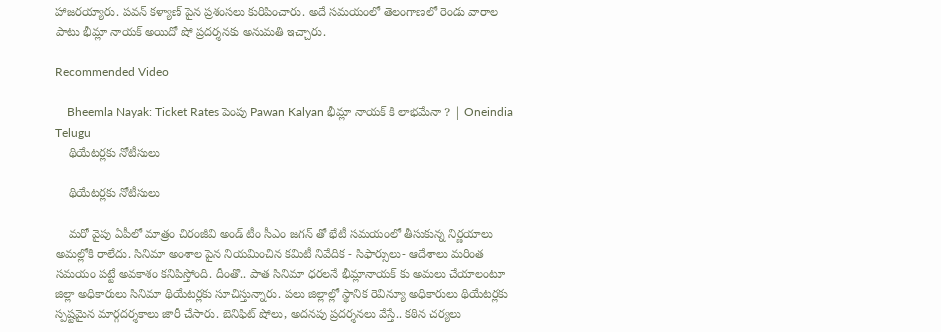హాజరయ్యారు. పవన్ కళ్యాణ్ పైన ప్రశంసలు కురిపించారు. అదే సమయంలో తెలంగాణలో రెండు వారాల పాటు భీమ్లా నాయక్ అయిదో షో ప్రదర్శనకు అనుమతి ఇచ్చారు.

Recommended Video

    Bheemla Nayak: Ticket Rates పెంపు Pawan Kalyan భీమ్లా నాయక్ కి లాభమేనా ? | Oneindia Telugu
    థియేటర్లకు నోటీసులు

    థియేటర్లకు నోటీసులు

    మరో వైపు ఏపీలో మాత్రం చిరంజీవి అండ్ టీం సీఎం జగన్ తో భేటీ సమయంలో తీసుకున్న నిర్ణయాలు అమల్లోకి రాలేదు. సినిమా అంశాల పైన నియమించిన కమిటీ నివేదిక - సిఫార్సులు- ఆదేశాలు మరింత సమయం పట్టే అవకాశం కనిపిస్తోంది. దీంతొ.. పాత సినిమా ధరలనే భీమ్లానాయక్ కు అమలు చేయాలంటూ జిల్లా అధికారులు సినిమా థియేటర్లకు సూచిస్తున్నారు. పలు జిల్లాల్లో స్థానిక రెవిన్యూ అధికారులు థియేటర్లకు స్పష్టమైన మార్గదర్శకాలు జారీ చేసారు. బెనిఫిట్ షోలు, అదనపు ప్రదర్శనలు వేస్తే.. కఠిన చర్యలు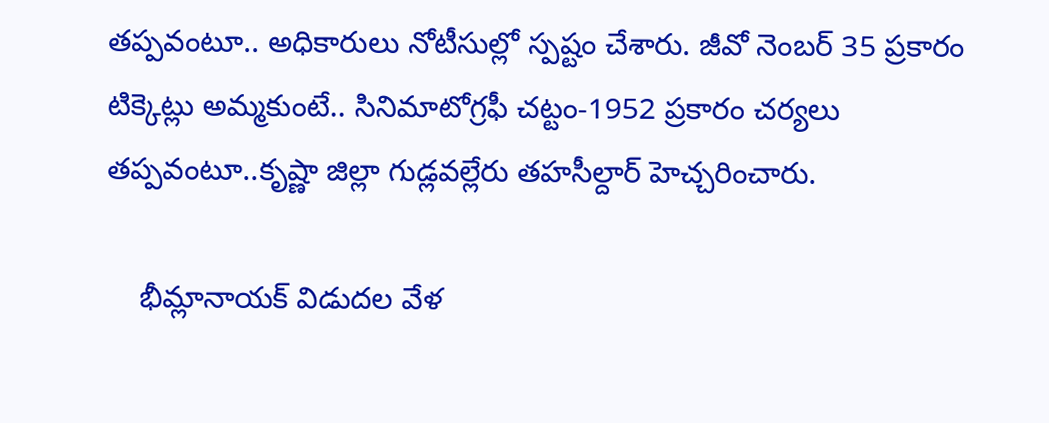తప్పవంటూ.. అధికారులు నోటీసుల్లో స్పష్టం చేశారు. జీవో నెంబర్ 35 ప్రకారం టిక్కెట్లు అమ్మకుంటే.. సినిమాటోగ్రఫీ చట్టం-1952 ప్రకారం చర్యలు తప్పవంటూ..కృష్ణా జిల్లా గుడ్లవల్లేరు తహసీల్దార్ హెచ్చరించారు.

    భీమ్లానాయక్ విడుదల వేళ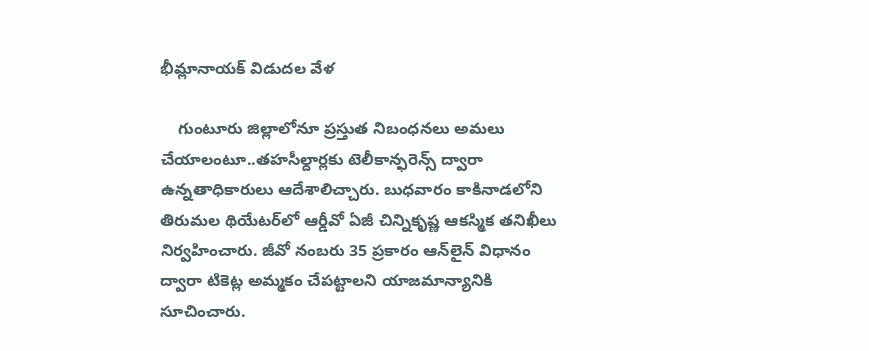భీమ్లానాయక్ విడుదల వేళ

    గుంటూరు జిల్లాలోనూ ప్రస్తుత నిబంధనలు అమలు చేయాలంటూ..తహసీల్దార్లకు టెలీకాన్ఫరెన్స్ ద్వారా ఉన్నతాధికారులు ఆదేశాలిచ్చారు. బుధవారం కాకినాడలోని తిరుమల థియేటర్‌లో ఆర్డీవో ఏజీ చిన్నికృష్ణ ఆకస్మిక తనిఖీలు నిర్వహించారు. జీవో నంబరు 35 ప్రకారం ఆన్‌లైన్‌ విధానం ద్వారా టికెట్ల అమ్మకం చేపట్టాలని యాజమాన్యానికి సూచించారు.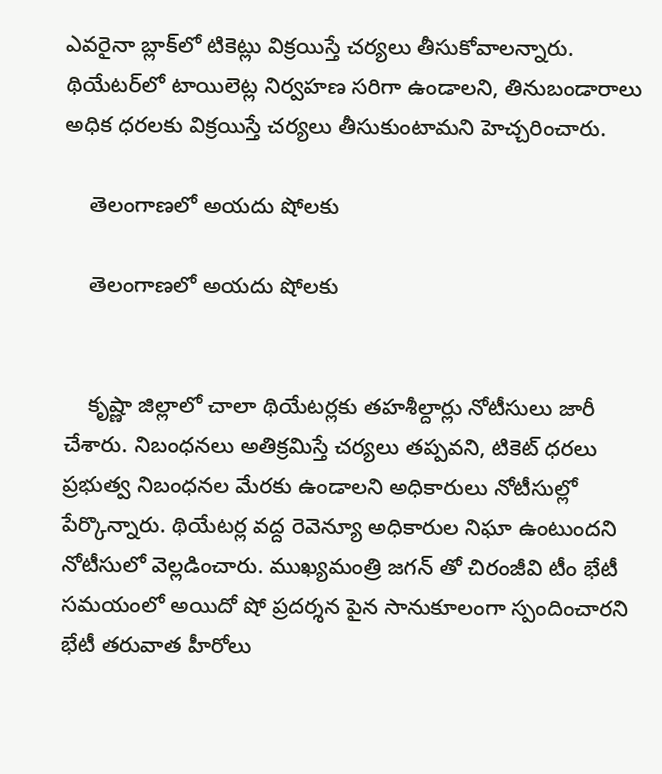ఎవరైనా బ్లాక్‌లో టికెట్లు విక్రయిస్తే చర్యలు తీసుకోవాలన్నారు. థియేటర్‌లో టాయిలెట్ల నిర్వహణ సరిగా ఉండాలని, తినుబండారాలు అధిక ధరలకు విక్రయిస్తే చర్యలు తీసుకుంటామని హెచ్చరించారు.

    తెలంగాణలో అయదు షోలకు

    తెలంగాణలో అయదు షోలకు


    కృష్ణా జిల్లాలో చాలా థియేటర్లకు తహశీల్దార్లు నోటీసులు జారీ చేశారు. నిబంధనలు అతిక్రమిస్తే చర్యలు తప్పవని, టికెట్‌ ధరలు ప్రభుత్వ నిబంధనల మేరకు ఉండాలని అధికారులు నోటీసుల్లో పేర్కొన్నారు. థియేటర్ల వద్ద రెవెన్యూ అధికారుల నిఘా ఉంటుందని నోటీసులో వెల్లడించారు. ముఖ్యమంత్రి జగన్ తో చిరంజీవి టీం భేటీ సమయంలో అయిదో షో ప్రదర్శన పైన సానుకూలంగా స్పందించారని భేటీ తరువాత హీరోలు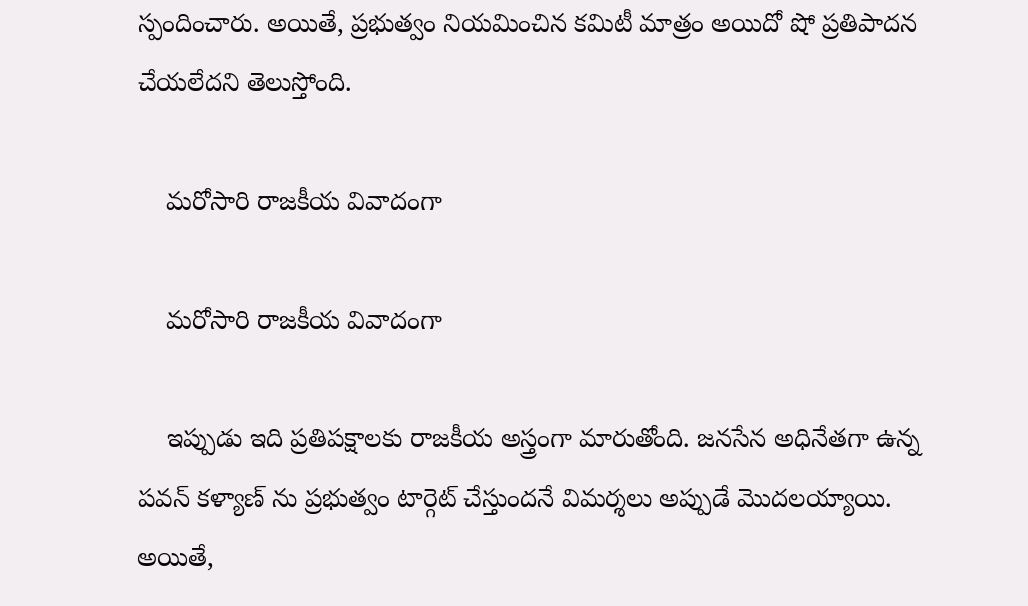స్పందించారు. అయితే, ప్రభుత్వం నియమించిన కమిటీ మాత్రం అయిదో షో ప్రతిపాదన చేయలేదని తెలుస్తోంది.

    మరోసారి రాజకీయ వివాదంగా

    మరోసారి రాజకీయ వివాదంగా

    ఇప్పుడు ఇది ప్రతిపక్షాలకు రాజకీయ అస్త్రంగా మారుతోంది. జనసేన అధినేతగా ఉన్న పవన్ కళ్యాణ్ ను ప్రభుత్వం టార్గెట్ చేస్తుందనే విమర్శలు అప్పుడే మొదలయ్యాయి. అయితే,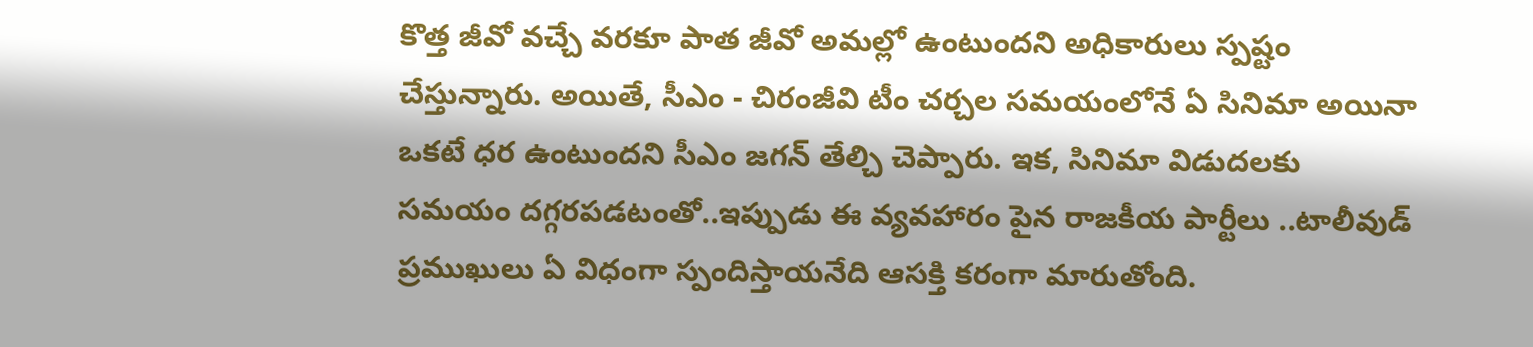కొత్త జీవో వచ్చే వరకూ పాత జీవో అమల్లో ఉంటుందని అధికారులు స్పష్టం చేస్తున్నారు. అయితే, సీఎం - చిరంజీవి టీం చర్చల సమయంలోనే ఏ సినిమా అయినా ఒకటే ధర ఉంటుందని సీఎం జగన్ తేల్చి చెప్పారు. ఇక, సినిమా విడుదలకు సమయం దగ్గరపడటంతో..ఇప్పుడు ఈ వ్యవహారం పైన రాజకీయ పార్టీలు ..టాలీవుడ్ ప్రముఖులు ఏ విధంగా స్పందిస్తాయనేది ఆసక్తి కరంగా మారుతోంది.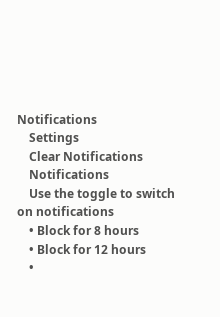Notifications
    Settings
    Clear Notifications
    Notifications
    Use the toggle to switch on notifications
    • Block for 8 hours
    • Block for 12 hours
    •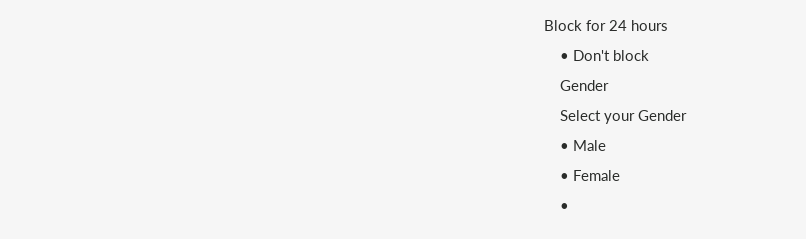Block for 24 hours
    • Don't block
    Gender
    Select your Gender
    • Male
    • Female
    •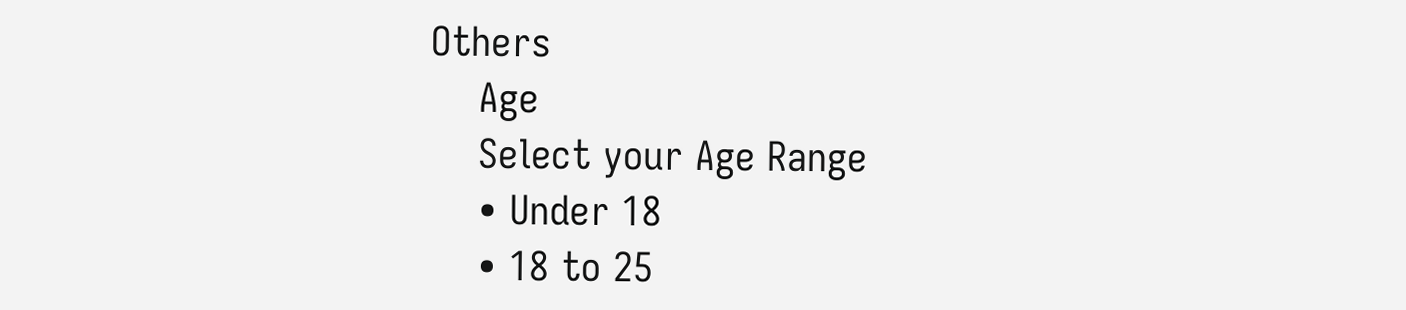Others
    Age
    Select your Age Range
    • Under 18
    • 18 to 25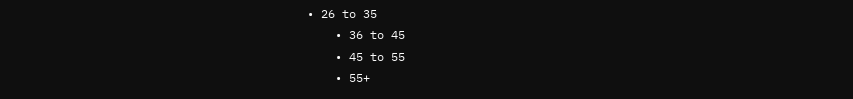• 26 to 35
    • 36 to 45
    • 45 to 55
    • 55+